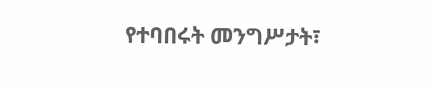የተባበሩት መንግሥታት፣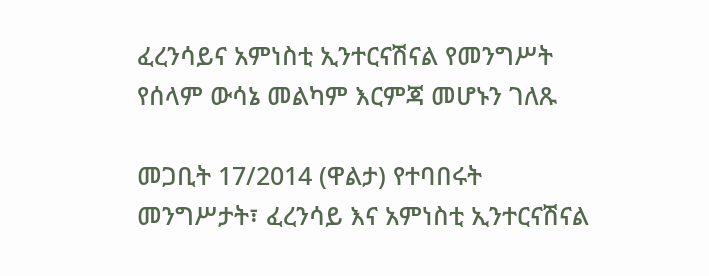ፈረንሳይና አምነስቲ ኢንተርናሽናል የመንግሥት የሰላም ውሳኔ መልካም እርምጃ መሆኑን ገለጹ

መጋቢት 17/2014 (ዋልታ) የተባበሩት መንግሥታት፣ ፈረንሳይ እና አምነስቲ ኢንተርናሽናል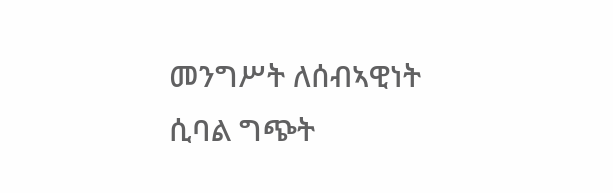መንግሥት ለሰብኣዊነት ሲባል ግጭት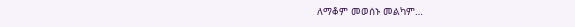ለማቆም መወሰኑ መልካም…